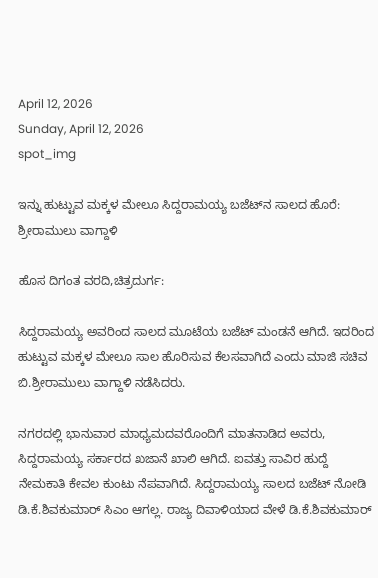April 12, 2026
Sunday, April 12, 2026
spot_img

ಇನ್ನು ಹುಟ್ಟುವ ಮಕ್ಕಳ ಮೇಲೂ ಸಿದ್ದರಾಮಯ್ಯ ಬಜೆಟ್‌ನ ಸಾಲದ ಹೊರೆ: ಶ್ರೀರಾಮುಲು ವಾಗ್ದಾಳಿ

ಹೊಸ ದಿಗಂತ ವರದಿ,ಚಿತ್ರದುರ್ಗ:

ಸಿದ್ದರಾಮಯ್ಯ ಅವರಿಂದ ಸಾಲದ ಮೂಟೆಯ ಬಜೆಟ್ ಮಂಡನೆ ಆಗಿದೆ. ಇದರಿಂದ ಹುಟ್ಟುವ ಮಕ್ಕಳ ಮೇಲೂ ಸಾಲ ಹೊರಿಸುವ ಕೆಲಸವಾಗಿದೆ ಎಂದು ಮಾಜಿ ಸಚಿವ ಬಿ.ಶ್ರೀರಾಮುಲು ವಾಗ್ದಾಳಿ ನಡೆಸಿದರು.

ನಗರದಲ್ಲಿ ಭಾನುವಾರ ಮಾಧ್ಯಮದವರೊಂದಿಗೆ ಮಾತನಾಡಿದ ಅವರು, ಸಿದ್ದರಾಮಯ್ಯ ಸರ್ಕಾರದ ಖಜಾನೆ ಖಾಲಿ ಆಗಿದೆ. ಐವತ್ತು ಸಾವಿರ ಹುದ್ದೆ ನೇಮಕಾತಿ ಕೇವಲ ಕುಂಟು ನೆಪವಾಗಿದೆ. ಸಿದ್ದರಾಮಯ್ಯ ಸಾಲದ ಬಜೆಟ್ ನೋಡಿ ಡಿ.ಕೆ.ಶಿವಕುಮಾರ್ ಸಿಎಂ ಆಗಲ್ಲ. ರಾಜ್ಯ ದಿವಾಳಿಯಾದ ವೇಳೆ ಡಿ.ಕೆ.ಶಿವಕುಮಾರ್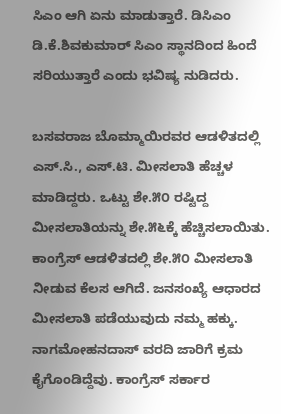ಸಿಎಂ ಆಗಿ ಏನು ಮಾಡುತ್ತಾರೆ. ಡಿಸಿಎಂ ಡಿ.ಕೆ.ಶಿವಕುಮಾರ್ ಸಿಎಂ ಸ್ಥಾನದಿಂದ ಹಿಂದೆ ಸರಿಯುತ್ತಾರೆ ಎಂದು ಭವಿಷ್ಯ ನುಡಿದರು.

ಬಸವರಾಜ ಬೊಮ್ಮಾಯಿರವರ ಆಡಳಿತದಲ್ಲಿ ಎಸ್.ಸಿ., ಎಸ್.ಟಿ. ಮೀಸಲಾತಿ ಹೆಚ್ಚಳ ಮಾಡಿದ್ದರು. ಒಟ್ಟು ಶೇ.೫೦ ರಷ್ಟಿದ್ದ ಮೀಸಲಾತಿಯನ್ನು ಶೇ.೫೬ಕ್ಕೆ ಹೆಚ್ಚಿಸಲಾಯಿತು. ಕಾಂಗ್ರೆಸ್ ಆಡಳಿತದಲ್ಲಿ ಶೇ.೫೦ ಮೀಸಲಾತಿ ನೀಡುವ ಕೆಲಸ ಆಗಿದೆ. ಜನಸಂಖ್ಯೆ ಆಧಾರದ ಮೀಸಲಾತಿ ಪಡೆಯುವುದು ನಮ್ಮ ಹಕ್ಕು. ನಾಗಮೋಹನದಾಸ್ ವರದಿ ಜಾರಿಗೆ ಕ್ರಮ ಕೈಗೊಂಡಿದ್ದೆವು. ಕಾಂಗ್ರೆಸ್ ಸರ್ಕಾರ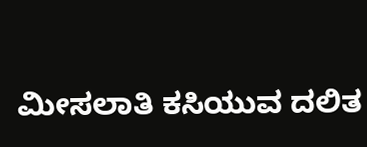ಮೀಸಲಾತಿ ಕಸಿಯುವ ದಲಿತ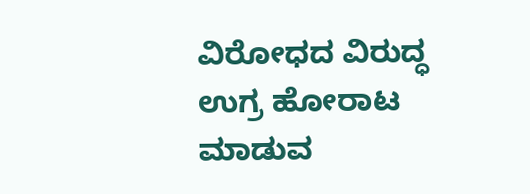ವಿರೋಧದ ವಿರುದ್ಧ ಉಗ್ರ ಹೋರಾಟ ಮಾಡುವ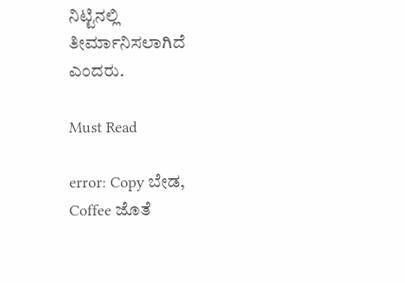ನಿಟ್ಟಿನಲ್ಲಿ ತೀರ್ಮಾನಿಸಲಾಗಿದೆ ಎಂದರು.

Must Read

error: Copy ಬೇಡ, Coffee ಜೊತೆ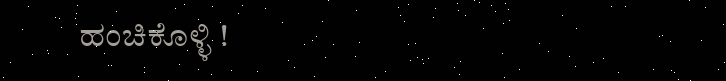ಹಂಚಿಕೊಳ್ಳಿ !